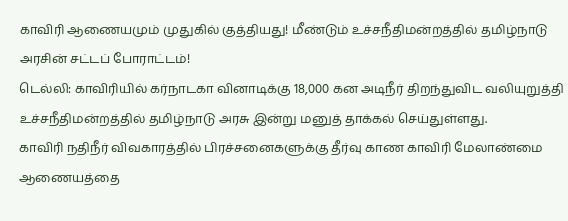காவிரி ஆணையமும் முதுகில் குத்தியது! மீண்டும் உச்சநீதிமன்றத்தில் தமிழ்நாடு அரசின் சட்டப் போராட்டம்!
டெல்லி: காவிரியில் கர்நாடகா வினாடிக்கு 18,000 கன அடிநீர் திறந்துவிட வலியுறுத்தி உச்சநீதிமன்றத்தில் தமிழ்நாடு அரசு இன்று மனுத் தாக்கல் செய்துள்ளது.
காவிரி நதிநீர் விவகாரத்தில் பிரச்சனைகளுக்கு தீர்வு காண காவிரி மேலாண்மை ஆணையத்தை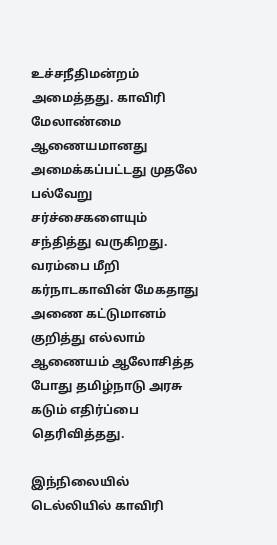உச்சநீதிமன்றம் அமைத்தது. காவிரி மேலாண்மை ஆணையமானது அமைக்கப்பட்டது முதலே பல்வேறு சர்ச்சைகளையும் சந்தித்து வருகிறது. வரம்பை மீறி கர்நாடகாவின் மேகதாது அணை கட்டுமானம் குறித்து எல்லாம் ஆணையம் ஆலோசித்த போது தமிழ்நாடு அரசு கடும் எதிர்ப்பை தெரிவித்தது.

இந்நிலையில் டெல்லியில் காவிரி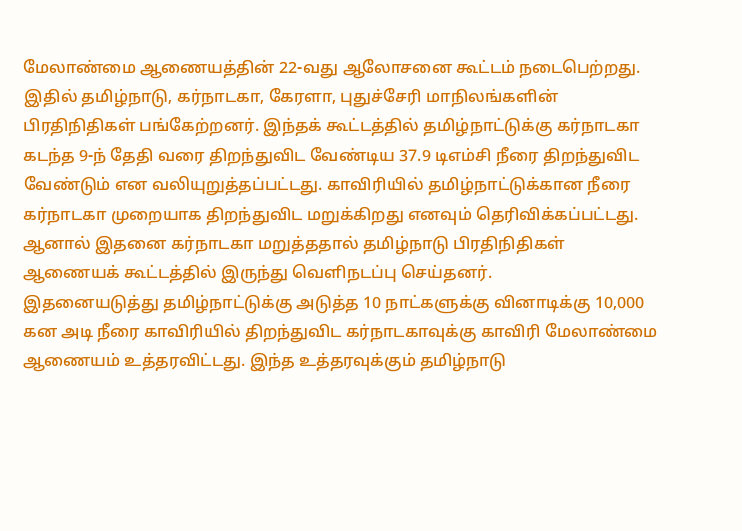மேலாண்மை ஆணையத்தின் 22-வது ஆலோசனை கூட்டம் நடைபெற்றது. இதில் தமிழ்நாடு, கர்நாடகா, கேரளா, புதுச்சேரி மாநிலங்களின் பிரதிநிதிகள் பங்கேற்றனர். இந்தக் கூட்டத்தில் தமிழ்நாட்டுக்கு கர்நாடகா கடந்த 9-ந் தேதி வரை திறந்துவிட வேண்டிய 37.9 டிஎம்சி நீரை திறந்துவிட வேண்டும் என வலியுறுத்தப்பட்டது. காவிரியில் தமிழ்நாட்டுக்கான நீரை கர்நாடகா முறையாக திறந்துவிட மறுக்கிறது எனவும் தெரிவிக்கப்பட்டது. ஆனால் இதனை கர்நாடகா மறுத்ததால் தமிழ்நாடு பிரதிநிதிகள் ஆணையக் கூட்டத்தில் இருந்து வெளிநடப்பு செய்தனர்.
இதனையடுத்து தமிழ்நாட்டுக்கு அடுத்த 10 நாட்களுக்கு வினாடிக்கு 10,000 கன அடி நீரை காவிரியில் திறந்துவிட கர்நாடகாவுக்கு காவிரி மேலாண்மை ஆணையம் உத்தரவிட்டது. இந்த உத்தரவுக்கும் தமிழ்நாடு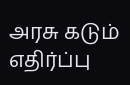அரசு கடும் எதிர்ப்பு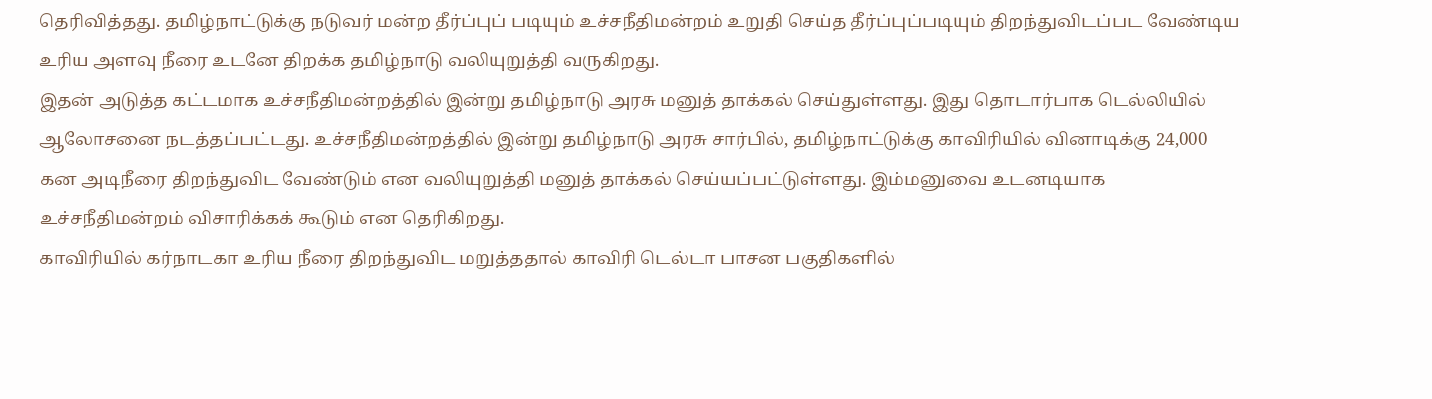தெரிவித்தது. தமிழ்நாட்டுக்கு நடுவர் மன்ற தீர்ப்புப் படியும் உச்சநீதிமன்றம் உறுதி செய்த தீர்ப்புப்படியும் திறந்துவிடப்பட வேண்டிய உரிய அளவு நீரை உடனே திறக்க தமிழ்நாடு வலியுறுத்தி வருகிறது.
இதன் அடுத்த கட்டமாக உச்சநீதிமன்றத்தில் இன்று தமிழ்நாடு அரசு மனுத் தாக்கல் செய்துள்ளது. இது தொடார்பாக டெல்லியில் ஆலோசனை நடத்தப்பட்டது. உச்சநீதிமன்றத்தில் இன்று தமிழ்நாடு அரசு சார்பில், தமிழ்நாட்டுக்கு காவிரியில் வினாடிக்கு 24,000 கன அடிநீரை திறந்துவிட வேண்டும் என வலியுறுத்தி மனுத் தாக்கல் செய்யப்பட்டுள்ளது. இம்மனுவை உடனடியாக உச்சநீதிமன்றம் விசாரிக்கக் கூடும் என தெரிகிறது.
காவிரியில் கர்நாடகா உரிய நீரை திறந்துவிட மறுத்ததால் காவிரி டெல்டா பாசன பகுதிகளில்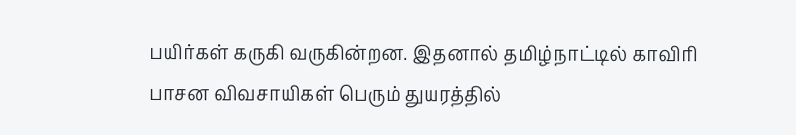பயிர்கள் கருகி வருகின்றன. இதனால் தமிழ்நாட்டில் காவிரி பாசன விவசாயிகள் பெரும் துயரத்தில்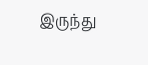இருந்து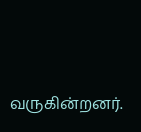வருகின்றனர்.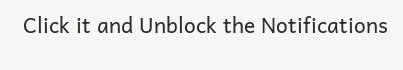Click it and Unblock the Notifications